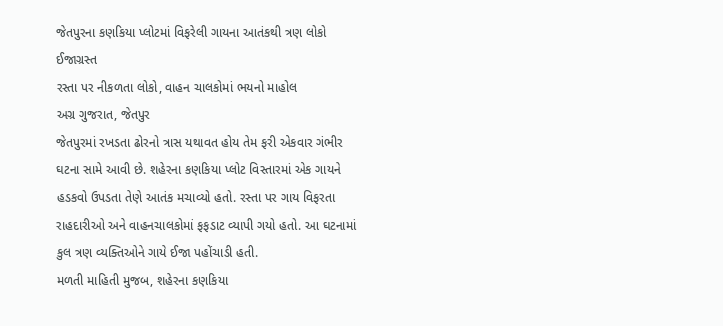જેતપુરના કણકિયા પ્લોટમાં વિફરેલી ગાયના આતંકથી ત્રણ લોકો ઈજાગ્રસ્ત
રસ્તા પર નીકળતા લોકો, વાહન ચાલકોમાં ભયનો માહોલ
અગ્ર ગુજરાત, જેતપુર
જેતપુરમાં રખડતા ઢોરનો ત્રાસ યથાવત હોય તેમ ફરી એકવાર ગંભીર ઘટના સામે આવી છે. શહેરના કણકિયા પ્લોટ વિસ્તારમાં એક ગાયને હડકવો ઉપડતા તેણે આતંક મચાવ્યો હતો. રસ્તા પર ગાય વિફરતા રાહદારીઓ અને વાહનચાલકોમાં ફફડાટ વ્યાપી ગયો હતો. આ ઘટનામાં કુલ ત્રણ વ્યક્તિઓને ગાયે ઈજા પહોંચાડી હતી.
મળતી માહિતી મુજબ, શહેરના કણકિયા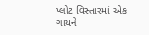પ્લોટ વિસ્તારમાં એક ગાયને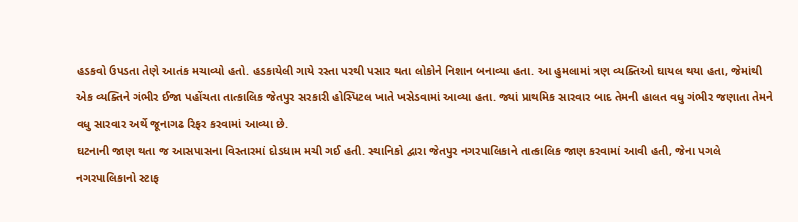હડકવો ઉપડતા તેણે આતંક મચાવ્યો હતો. હડકાયેલી ગાયે રસ્તા પરથી પસાર થતા લોકોને નિશાન બનાવ્યા હતા. આ હુમલામાં ત્રણ વ્યક્તિઓ ઘાયલ થયા હતા, જેમાંથી એક વ્યક્તિને ગંભીર ઈજા પહોંચતા તાત્કાલિક જેતપુર સરકારી હોસ્પિટલ ખાતે ખસેડવામાં આવ્યા હતા. જ્યાં પ્રાથમિક સારવાર બાદ તેમની હાલત વધુ ગંભીર જણાતા તેમને વધુ સારવાર અર્થે જૂનાગઢ રિફર કરવામાં આવ્યા છે.
ઘટનાની જાણ થતા જ આસપાસના વિસ્તારમાં દોડધામ મચી ગઈ હતી. સ્થાનિકો દ્વારા જેતપુર નગરપાલિકાને તાત્કાલિક જાણ કરવામાં આવી હતી, જેના પગલે નગરપાલિકાનો સ્ટાફ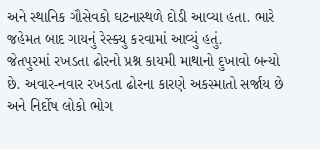અને સ્થાનિક ગૌસેવકો ઘટનાસ્થળે દોડી આવ્યા હતા. ભારે જહેમત બાદ ગાયનું રેસ્ક્યુ કરવામાં આવ્યું હતું.
જેતપુરમાં રખડતા ઢોરનો પ્રશ્ન કાયમી માથાનો દુખાવો બન્યો છે. અવાર-નવાર રખડતા ઢોરના કારણે અકસ્માતો સર્જાય છે અને નિર્દોષ લોકો ભોગ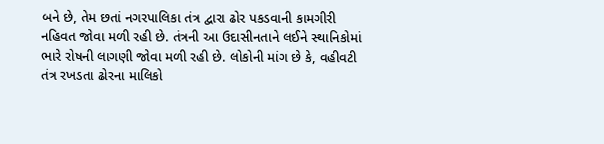બને છે, તેમ છતાં નગરપાલિકા તંત્ર દ્વારા ઢોર પકડવાની કામગીરી નહિવત જોવા મળી રહી છે. તંત્રની આ ઉદાસીનતાને લઈને સ્થાનિકોમાં ભારે રોષની લાગણી જોવા મળી રહી છે. લોકોની માંગ છે કે, વહીવટી તંત્ર રખડતા ઢોરના માલિકો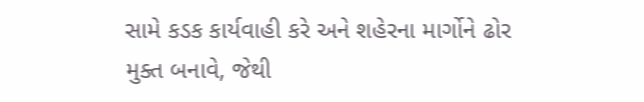સામે કડક કાર્યવાહી કરે અને શહેરના માર્ગોને ઢોર મુક્ત બનાવે, જેથી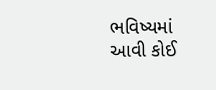ભવિષ્યમાં આવી કોઈ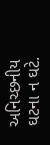અનિચ્છનીય ઘટના ન ઘટે.